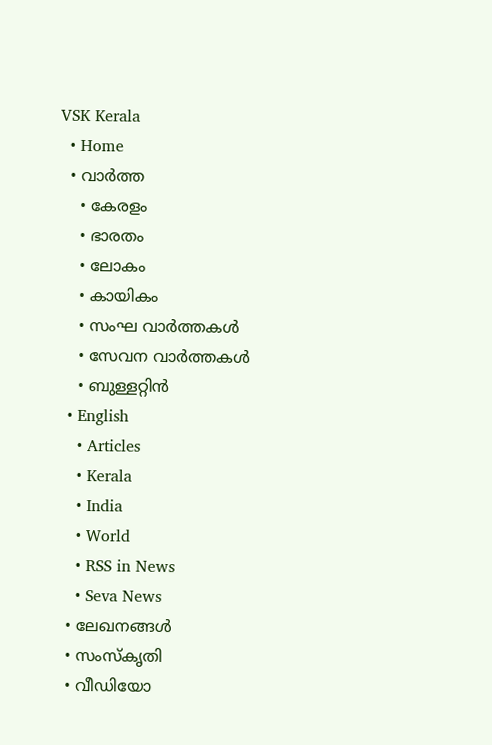VSK Kerala
  • Home
  • വാര്‍ത്ത
    • കേരളം
    • ഭാരതം
    • ലോകം
    • കായികം
    • സംഘ വാര്‍ത്തകള്‍
    • സേവന വാര്‍ത്തകള്‍
    • ബുള്ളറ്റിൻ
  • English
    • Articles
    • Kerala
    • India
    • World
    • RSS in News
    • Seva News
  • ലേഖനങ്ങള്‍
  • സംസ്കൃതി
  • വീഡിയോ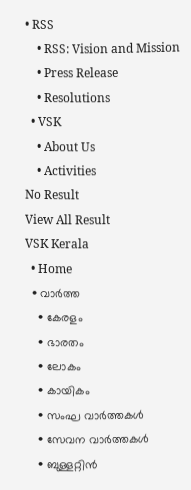• RSS
    • RSS: Vision and Mission
    • Press Release
    • Resolutions
  • VSK
    • About Us
    • Activities
No Result
View All Result
VSK Kerala
  • Home
  • വാര്‍ത്ത
    • കേരളം
    • ഭാരതം
    • ലോകം
    • കായികം
    • സംഘ വാര്‍ത്തകള്‍
    • സേവന വാര്‍ത്തകള്‍
    • ബുള്ളറ്റിൻ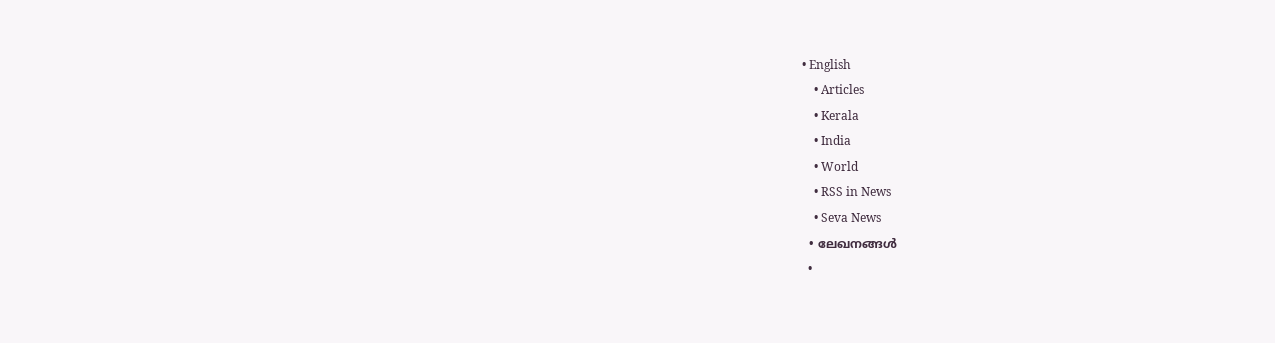• English
    • Articles
    • Kerala
    • India
    • World
    • RSS in News
    • Seva News
  • ലേഖനങ്ങള്‍
  •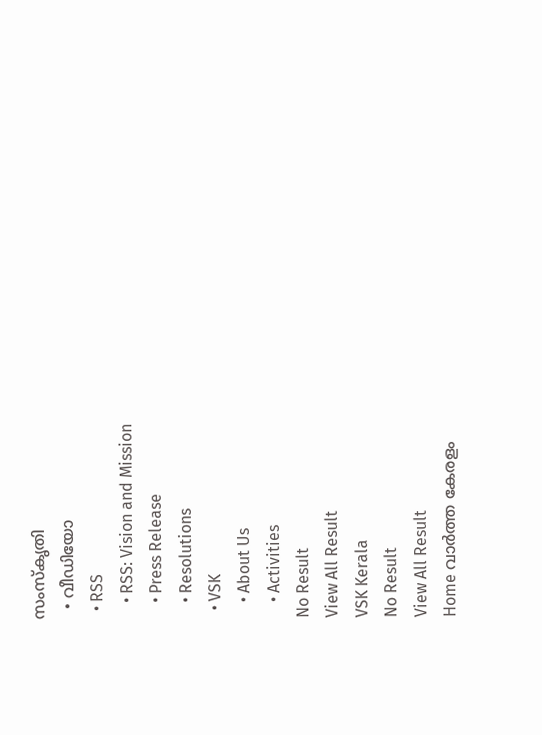സംസ്കൃതി
  • വീഡിയോ
  • RSS
    • RSS: Vision and Mission
    • Press Release
    • Resolutions
  • VSK
    • About Us
    • Activities
No Result
View All Result
VSK Kerala
No Result
View All Result
Home വാര്‍ത്ത കേരളം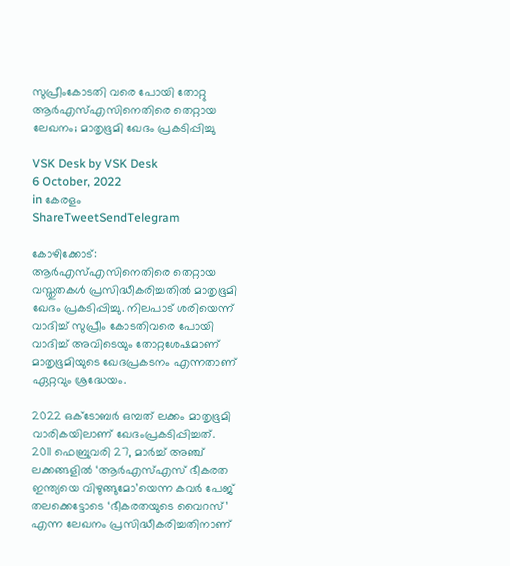സുപ്രീംകോടതി വരെ പോയി തോറ്റു ആര്‍എസ്എസിനെതിരെ തെറ്റായ ലേഖനം; മാതൃഭൂമി ഖേദം പ്രകടിപ്പിച്ചു

VSK Desk by VSK Desk
6 October, 2022
in കേരളം
ShareTweetSendTelegram

കോഴിക്കോട്: ആര്‍എസ്എസിനെതിരെ തെറ്റായ വസ്തുതകള്‍ പ്രസിദ്ധീകരിച്ചതില്‍ മാതൃഭൂമി ഖേദം പ്രകടിപ്പിച്ചു. നിലപാട് ശരിയെന്ന് വാദിച്ച് സുപ്രീം കോടതിവരെ പോയി വാദിച്ച് അവിടെയും തോറ്റശേഷമാണ് മാതൃഭൂമിയുടെ ഖേദപ്രകടനം എന്നതാണ് ഏറ്റവും ശ്രദ്ധേയം.

2022 ഒക്‌ടോബര്‍ ഒമ്പത് ലക്കം മാതൃഭൂമി വാരികയിലാണ് ഖേദംപ്രകടിപ്പിച്ചത്. 2011 ഫെബ്രുവരി 27, മാര്‍ച്ച് അഞ്ച് ലക്കങ്ങളില്‍ ‘ആര്‍എസ്എസ് ഭീകരത ഇന്ത്യയെ വിഴുങ്ങുമോ’യെന്ന കവര്‍ പേജ് തലക്കെട്ടോടെ ‘ഭീകരതയുടെ വൈറസ്’ എന്ന ലേഖനം പ്രസിദ്ധീകരിച്ചതിനാണ്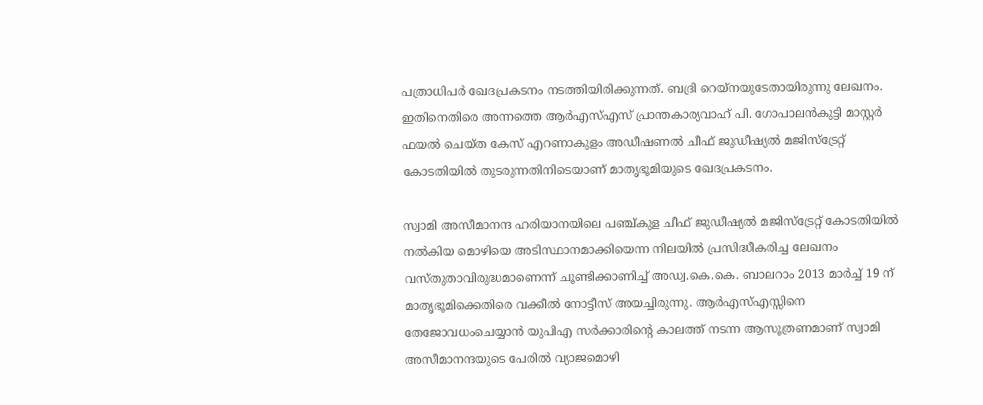പത്രാധിപര്‍ ഖേദപ്രകടനം നടത്തിയിരിക്കുന്നത്. ബദ്രി റെയ്‌നയുടേതായിരുന്നു ലേഖനം. ഇതിനെതിരെ അന്നത്തെ ആര്‍എസ്എസ് പ്രാന്തകാര്യവാഹ് പി. ഗോപാലന്‍കുട്ടി മാസ്റ്റര്‍ ഫയല്‍ ചെയ്ത കേസ് എറണാകുളം അഡീഷണല്‍ ചീഫ് ജുഡീഷ്യല്‍ മജിസ്‌ട്രേറ്റ് കോടതിയില്‍ തുടരുന്നതിനിടെയാണ് മാതൃഭൂമിയുടെ ഖേദപ്രകടനം.

സ്വാമി അസീമാനന്ദ ഹരിയാനയിലെ പഞ്ച്കുള ചീഫ് ജുഡീഷ്യല്‍ മജിസ്‌ട്രേറ്റ് കോടതിയില്‍ നല്‍കിയ മൊഴിയെ അടിസ്ഥാനമാക്കിയെന്ന നിലയില്‍ പ്രസിദ്ധീകരിച്ച ലേഖനം വസ്തുതാവിരുദ്ധമാണെന്ന് ചൂണ്ടിക്കാണിച്ച് അഡ്വ.കെ.കെ. ബാലറാം 2013 മാര്‍ച്ച് 19 ന് മാതൃഭൂമിക്കെതിരെ വക്കീല്‍ നോട്ടീസ് അയച്ചിരുന്നു. ആര്‍എസ്എസ്സിനെ തേജോവധംചെയ്യാന്‍ യുപിഎ സര്‍ക്കാരിന്റെ കാലത്ത് നടന്ന ആസൂത്രണമാണ് സ്വാമി അസീമാനന്ദയുടെ പേരില്‍ വ്യാജമൊഴി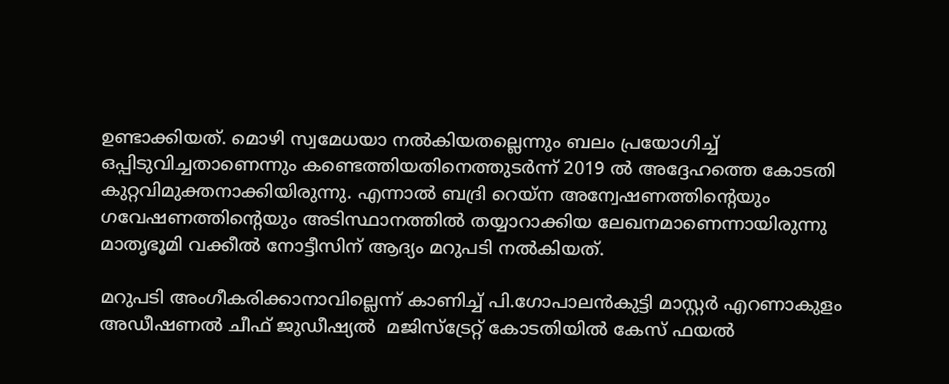ഉണ്ടാക്കിയത്. മൊഴി സ്വമേധയാ നല്‍കിയതല്ലെന്നും ബലം പ്രയോഗിച്ച് ഒപ്പിടുവിച്ചതാണെന്നും കണ്ടെത്തിയതിനെത്തുടര്‍ന്ന് 2019 ല്‍ അദ്ദേഹത്തെ കോടതി കുറ്റവിമുക്തനാക്കിയിരുന്നു. എന്നാല്‍ ബദ്രി റെയ്‌ന അന്വേഷണത്തിന്റെയും ഗവേഷണത്തിന്റെയും അടിസ്ഥാനത്തില്‍ തയ്യാറാക്കിയ ലേഖനമാണെന്നായിരുന്നു മാതൃഭൂമി വക്കീല്‍ നോട്ടീസിന് ആദ്യം മറുപടി നല്‍കിയത്.

മറുപടി അംഗീകരിക്കാനാവില്ലെന്ന് കാണിച്ച് പി.ഗോപാലന്‍കുട്ടി മാസ്റ്റര്‍ എറണാകുളം അഡീഷണല്‍ ചീഫ് ജുഡീഷ്യല്‍  മജിസ്‌ട്രേറ്റ് കോടതിയില്‍ കേസ് ഫയല്‍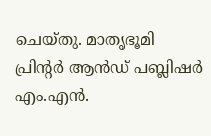ചെയ്തു. മാതൃഭൂമി പ്രിന്റര്‍ ആന്‍ഡ് പബ്ലിഷര്‍ എം.എന്‍.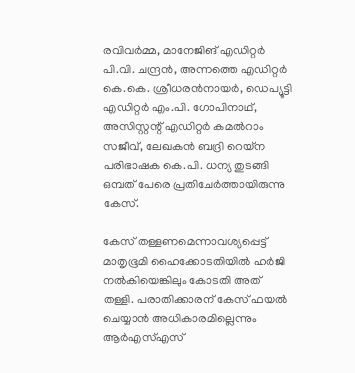രവിവര്‍മ്മ, മാനേജിങ് എഡിറ്റര്‍ പി.വി. ചന്ദ്രന്‍, അന്നത്തെ എഡിറ്റര്‍ കെ.കെ. ശ്രീധരന്‍നായര്‍, ഡെപ്യൂട്ടി എഡിറ്റര്‍ എം.പി. ഗോപിനാഥ്, അസിസ്റ്റന്റ് എഡിറ്റര്‍ കമല്‍റാം സജീവ്, ലേഖകന്‍ ബദ്രി റെയ്‌ന പരിഭാഷക കെ.പി. ധന്യ തുടങ്ങി ഒമ്പത് പേരെ പ്രതിചേര്‍ത്തായിരുന്നു കേസ്.

കേസ് തള്ളണമെന്നാവശ്യപ്പെട്ട് മാതൃഭൂമി ഹൈക്കോടതിയില്‍ ഹര്‍ജി നല്‍കിയെങ്കിലും കോടതി അത് തള്ളി. പരാതിക്കാരന് കേസ് ഫയല്‍ ചെയ്യാന്‍ അധികാരമില്ലെന്നും ആര്‍എസ്എസ്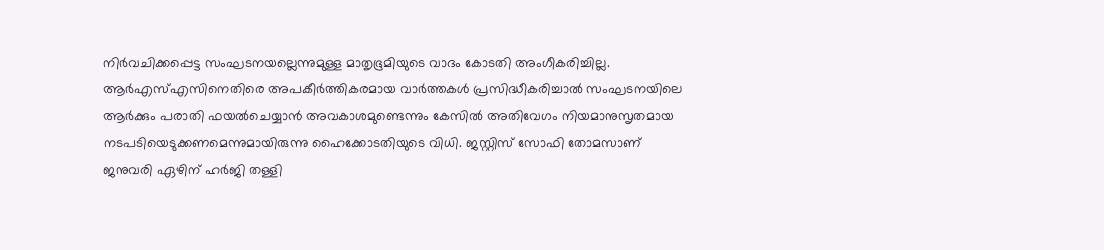നിര്‍വചിക്കപ്പെട്ട സംഘടനയല്ലെന്നുമുള്ള മാതൃഭൂമിയുടെ വാദം കോടതി അംഗീകരിച്ചില്ല. ആര്‍എസ്എസിനെതിരെ അപകീര്‍ത്തികരമായ വാര്‍ത്തകള്‍ പ്രസിദ്ധീകരിച്ചാല്‍ സംഘടനയിലെ ആര്‍ക്കും പരാതി ഫയല്‍ചെയ്യാന്‍ അവകാശമുണ്ടെന്നും കേസില്‍ അതിവേഗം നിയമാനുസൃതമായ നടപടിയെടുക്കണമെന്നുമായിരുന്നു ഹൈക്കോടതിയുടെ വിധി. ജസ്റ്റിസ് സോഫി തോമസാണ് ജനുവരി ഏഴിന് ഹര്‍ജി തള്ളി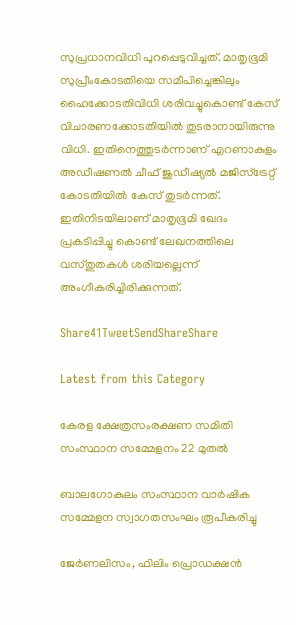സുപ്രധാനവിധി പുറപ്പെടുവിച്ചത്. മാതൃഭൂമി സുപ്രീംകോടതിയെ സമീപിച്ചെങ്കിലും ഹൈക്കോടതിവിധി ശരിവച്ചുകൊണ്ട് കേസ് വിചാരണക്കോടതിയില്‍ തുടരാനായിരുന്നു വിധി. ഇതിനെത്തുടര്‍ന്നാണ് എറണാകുളം അഡീഷണല്‍ ചീഫ് ജുഡീഷ്യല്‍ മജിസ്‌ട്രേറ്റ് കോടതിയില്‍ കേസ് തുടര്‍ന്നത്. ഇതിനിടയിലാണ് മാതൃഭൂമി ഖേദം പ്രകടിപ്പിച്ചു കൊണ്ട് ലേഖനത്തിലെ വസ്തുതകള്‍ ശരിയല്ലെന്ന് അംഗീകരിച്ചിരിക്കുന്നത്.

Share41TweetSendShareShare

Latest from this Category

കേരള ക്ഷേത്രസംരക്ഷണ സമിതി സംസ്ഥാന സമ്മേളനം 22 മുതല്‍

ബാലഗോകുലം സംസ്ഥാന വാര്‍ഷിക സമ്മേളന സ്വാഗതസംഘം രൂപീകരിച്ചു

ജേര്‍ണലിസം, ഫിലിം പ്രൊഡക്ഷന്‍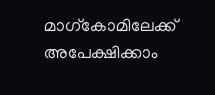മാഗ്‌കോമിലേക്ക് അപേക്ഷിക്കാം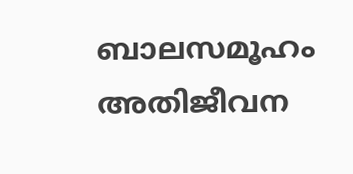ബാലസമൂഹം അതിജീവന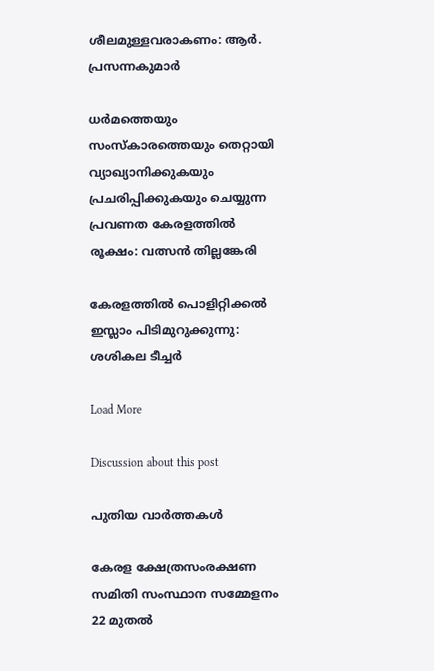ശീലമുള്ളവരാകണം: ആര്‍. പ്രസന്നകുമാര്‍

ധര്‍മത്തെയും സംസ്‌കാരത്തെയും തെറ്റായി വ്യാഖ്യാനിക്കുകയും പ്രചരിപ്പിക്കുകയും ചെയ്യുന്ന പ്രവണത കേരളത്തില്‍ രൂക്ഷം: വത്സന്‍ തില്ലങ്കേരി

കേരളത്തില്‍ പൊളിറ്റിക്കല്‍ ഇസ്ലാം പിടിമുറുക്കുന്നു: ശശികല ടീച്ചര്‍

Load More

Discussion about this post

പുതിയ വാര്‍ത്തകള്‍

കേരള ക്ഷേത്രസംരക്ഷണ സമിതി സംസ്ഥാന സമ്മേളനം 22 മുതല്‍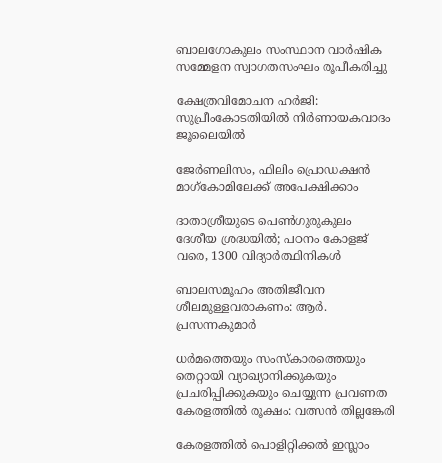ബാലഗോകുലം സംസ്ഥാന വാര്‍ഷിക സമ്മേളന സ്വാഗതസംഘം രൂപീകരിച്ചു

ക്ഷേത്രവിമോചന ഹര്‍ജി: സുപ്രീംകോടതിയില്‍ നിര്‍ണായകവാദം ജൂലൈയില്‍

ജേര്‍ണലിസം, ഫിലിം പ്രൊഡക്ഷന്‍ മാഗ്‌കോമിലേക്ക് അപേക്ഷിക്കാം

ദാതാശ്രീയുടെ പെണ്‍ഗുരുകുലം ദേശീയ ശ്രദ്ധയില്‍; പഠനം കോളജ് വരെ, 1300 വിദ്യാര്‍ത്ഥിനികള്‍

ബാലസമൂഹം അതിജീവന ശീലമുള്ളവരാകണം: ആര്‍. പ്രസന്നകുമാര്‍

ധര്‍മത്തെയും സംസ്‌കാരത്തെയും തെറ്റായി വ്യാഖ്യാനിക്കുകയും പ്രചരിപ്പിക്കുകയും ചെയ്യുന്ന പ്രവണത കേരളത്തില്‍ രൂക്ഷം: വത്സന്‍ തില്ലങ്കേരി

കേരളത്തില്‍ പൊളിറ്റിക്കല്‍ ഇസ്ലാം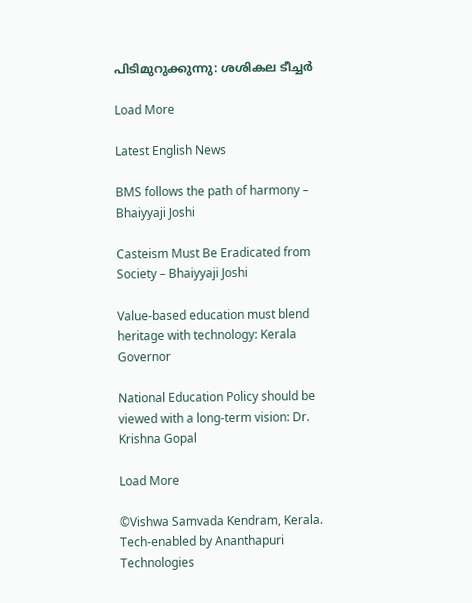പിടിമുറുക്കുന്നു: ശശികല ടീച്ചര്‍

Load More

Latest English News

BMS follows the path of harmony – Bhaiyyaji Joshi

Casteism Must Be Eradicated from Society – Bhaiyyaji Joshi

Value-based education must blend heritage with technology: Kerala Governor

National Education Policy should be viewed with a long-term vision: Dr. Krishna Gopal

Load More

©Vishwa Samvada Kendram, Kerala.
Tech-enabled by Ananthapuri Technologies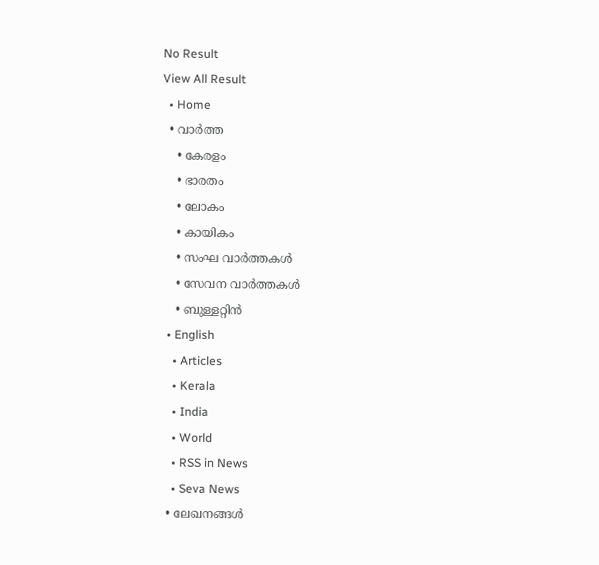No Result
View All Result
  • Home
  • വാര്‍ത്ത
    • കേരളം
    • ഭാരതം
    • ലോകം
    • കായികം
    • സംഘ വാര്‍ത്തകള്‍
    • സേവന വാര്‍ത്തകള്‍
    • ബുള്ളറ്റിൻ
  • English
    • Articles
    • Kerala
    • India
    • World
    • RSS in News
    • Seva News
  • ലേഖനങ്ങള്‍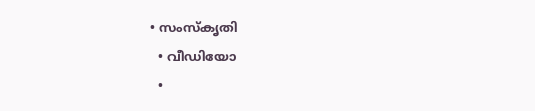• സംസ്കൃതി
  • വീഡിയോ
  •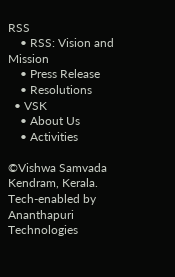RSS
    • RSS: Vision and Mission
    • Press Release
    • Resolutions
  • VSK
    • About Us
    • Activities

©Vishwa Samvada Kendram, Kerala.
Tech-enabled by Ananthapuri Technologies